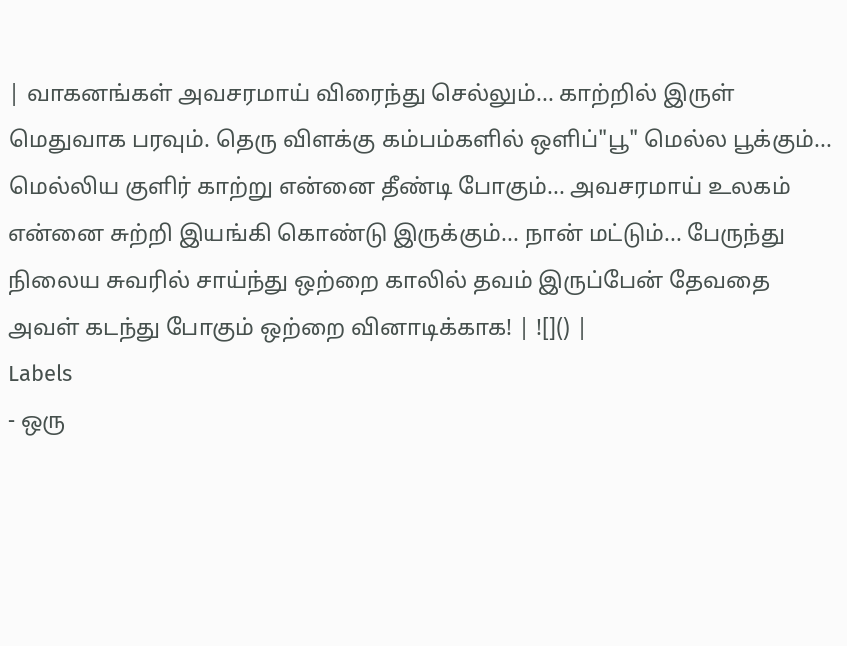| வாகனங்கள் அவசரமாய் விரைந்து செல்லும்... காற்றில் இருள் மெதுவாக பரவும். தெரு விளக்கு கம்பம்களில் ஒளிப்"பூ" மெல்ல பூக்கும்... மெல்லிய குளிர் காற்று என்னை தீண்டி போகும்... அவசரமாய் உலகம் என்னை சுற்றி இயங்கி கொண்டு இருக்கும்... நான் மட்டும்... பேருந்து நிலைய சுவரில் சாய்ந்து ஒற்றை காலில் தவம் இருப்பேன் தேவதை அவள் கடந்து போகும் ஒற்றை வினாடிக்காக! | ![]() |
Labels
- ஒரு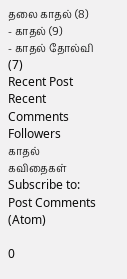தலை காதல் (8)
- காதல் (9)
- காதல் தோல்வி (7)
Recent Post
Recent Comments
Followers
காதல் கவிதைகள்
Subscribe to:
Post Comments (Atom)

0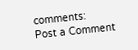comments:
Post a Comment